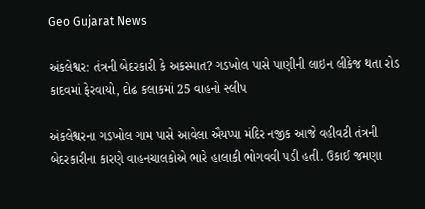Geo Gujarat News

અંકલેશ્વર: તંત્રની બેદરકારી કે અકસ્માત? ગડખોલ પાસે પાણીની લાઇન લીકેજ થતા રોડ કાદવમાં ફેરવાયો, દોઢ કલાકમાં 25 વાહનો સ્લીપ

અંકલેશ્વરના ગડખોલ ગામ પાસે આવેલા ઐયપ્પા મંદિર નજીક આજે વહીવટી તંત્રની બેદરકારીના કારણે વાહનચાલકોએ ભારે હાલાકી ભોગવવી પડી હતી. ઉકાઈ જમણા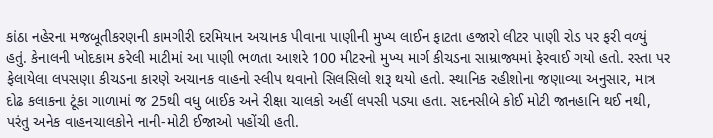કાંઠા નહેરના મજબૂતીકરણની કામગીરી દરમિયાન અચાનક પીવાના પાણીની મુખ્ય લાઈન ફાટતા હજારો લીટર પાણી રોડ પર ફરી વળ્યું હતું. કેનાલની ખોદકામ કરેલી માટીમાં આ પાણી ભળતા આશરે 100 મીટરનો મુખ્ય માર્ગ કીચડના સામ્રાજ્યમાં ફેરવાઈ ગયો હતો. રસ્તા પર ફેલાયેલા લપસણા કીચડના કારણે અચાનક વાહનો સ્લીપ થવાનો સિલસિલો શરૂ થયો હતો. સ્થાનિક રહીશોના જણાવ્યા અનુસાર, માત્ર દોઢ કલાકના ટૂંકા ગાળામાં જ 25થી વધુ બાઈક અને રીક્ષા ચાલકો અહીં લપસી પડ્યા હતા. સદનસીબે કોઈ મોટી જાનહાનિ થઈ નથી, પરંતુ અનેક વાહનચાલકોને નાની-મોટી ઈજાઓ પહોંચી હતી.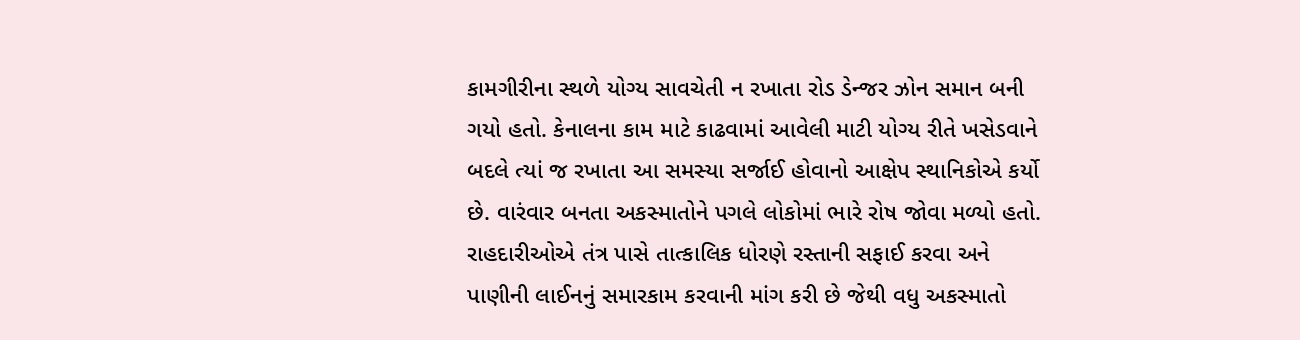કામગીરીના સ્થળે યોગ્ય સાવચેતી ન રખાતા રોડ ડેન્જર ઝોન સમાન બની ગયો હતો. કેનાલના કામ માટે કાઢવામાં આવેલી માટી યોગ્ય રીતે ખસેડવાને બદલે ત્યાં જ રખાતા આ સમસ્યા સર્જાઈ હોવાનો આક્ષેપ સ્થાનિકોએ કર્યો છે. વારંવાર બનતા અકસ્માતોને પગલે લોકોમાં ભારે રોષ જોવા મળ્યો હતો. રાહદારીઓએ તંત્ર પાસે તાત્કાલિક ધોરણે રસ્તાની સફાઈ કરવા અને પાણીની લાઈનનું સમારકામ કરવાની માંગ કરી છે જેથી વધુ અકસ્માતો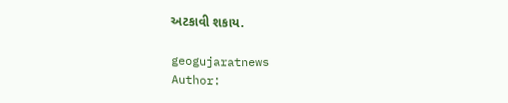અટકાવી શકાય.

geogujaratnews
Author: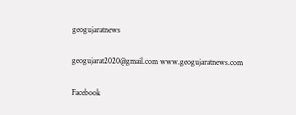geogujaratnews

geogujarat2020@gmail.com www.geogujaratnews.com

Facebook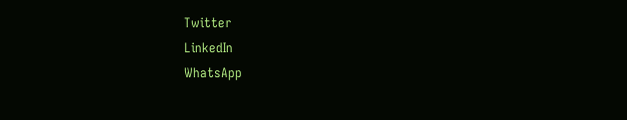Twitter
LinkedIn
WhatsApp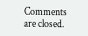Comments are closed.